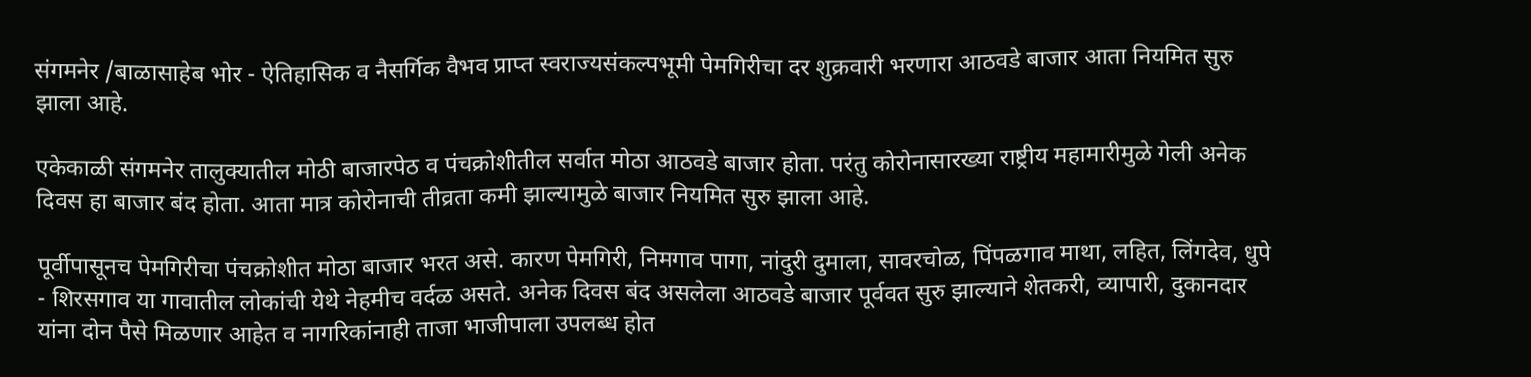संगमनेर /बाळासाहेब भोर - ऐतिहासिक व नैसर्गिक वैभव प्राप्त स्वराज्यसंकल्पभूमी पेमगिरीचा दर शुक्रवारी भरणारा आठवडे बाजार आता नियमित सुरु झाला आहे.

एकेकाळी संगमनेर तालुक्यातील मोठी बाजारपेठ व पंचक्रोशीतील सर्वात मोठा आठवडे बाजार होता. परंतु कोरोनासारख्या राष्ट्रीय महामारीमुळे गेली अनेक दिवस हा बाजार बंद होता. आता मात्र कोरोनाची तीव्रता कमी झाल्यामुळे बाजार नियमित सुरु झाला आहे.

पूर्वीपासूनच पेमगिरीचा पंचक्रोशीत मोठा बाजार भरत असे. कारण पेमगिरी, निमगाव पागा, नांदुरी दुमाला, सावरचोळ, पिंपळगाव माथा, लहित, लिंगदेव, धुपे - शिरसगाव या गावातील लोकांची येथे नेहमीच वर्दळ असते. अनेक दिवस बंद असलेला आठवडे बाजार पूर्ववत सुरु झाल्याने शेतकरी, व्यापारी, दुकानदार यांना दोन पैसे मिळणार आहेत व नागरिकांनाही ताजा भाजीपाला उपलब्ध होत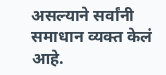असल्याने सर्वांनी समाधान व्यक्त केलं आहे.